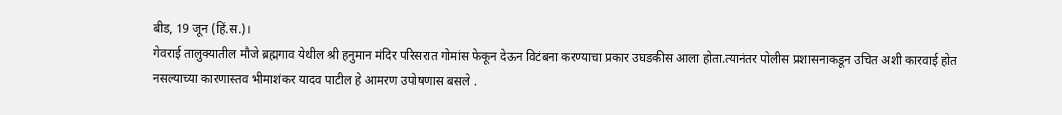बीड, 19 जून (हिं.स.)।
गेवराई तालुक्यातील मौजे ब्रह्मगाव येथील श्री हनुमान मंदिर परिसरात गोमांस फेकून देऊन विटंबना करण्याचा प्रकार उघडकीस आला होता.त्यानंतर पोलीस प्रशासनाकडून उचित अशी कारवाई होत नसल्याच्या कारणास्तव भीमाशंकर यादव पाटील हे आमरण उपोषणास बसले .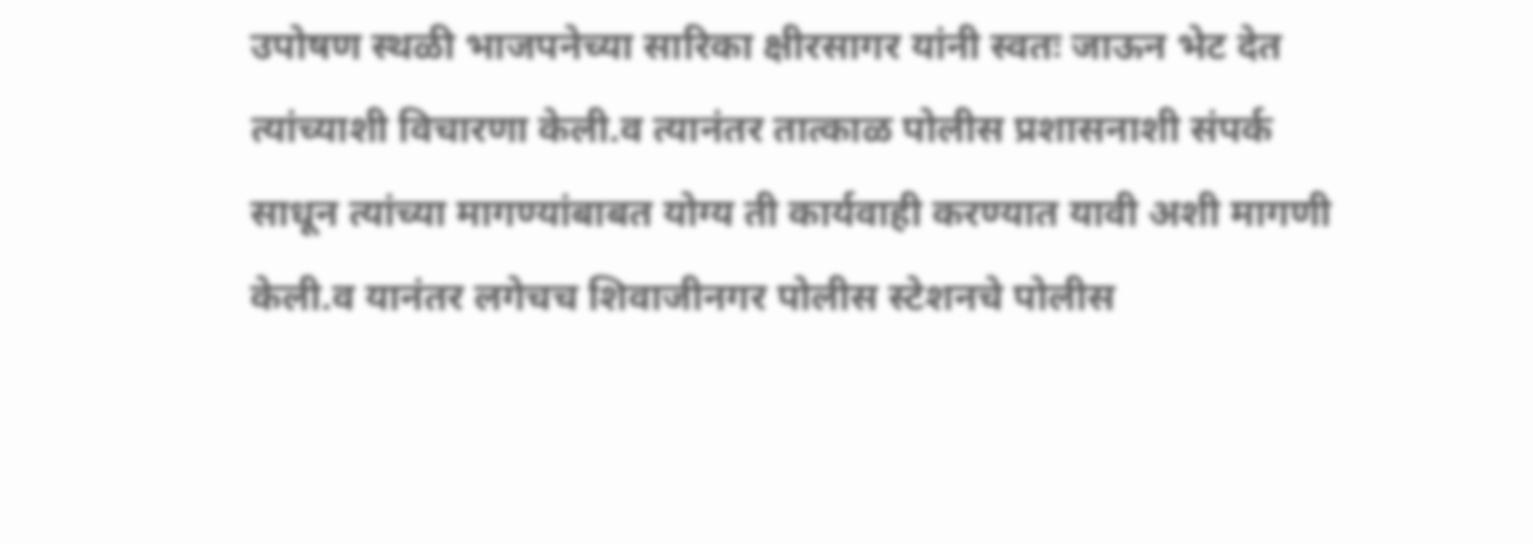उपोषण स्थळी भाजपनेच्या सारिका क्षीरसागर यांनी स्वतः जाऊन भेट देत त्यांच्याशी विचारणा केली.व त्यानंतर तात्काळ पोलीस प्रशासनाशी संपर्क साधून त्यांच्या मागण्यांबाबत योग्य ती कार्यवाही करण्यात यावी अशी मागणी केली.व यानंतर लगेचच शिवाजीनगर पोलीस स्टेशनचे पोलीस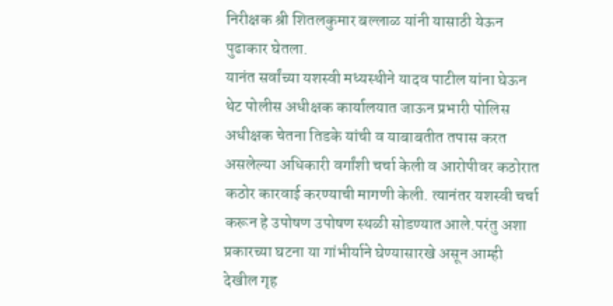निरीक्षक श्री शितलकुमार बल्लाळ यांनी यासाठी येऊन पुढाकार घेतला.
यानंत सर्वांच्या यशस्वी मध्यस्थीने यादव पाटील यांना घेऊन थेट पोलीस अधीक्षक कार्यालयात जाऊन प्रभारी पोलिस अधीक्षक चेतना तिडके यांची व याबाबतीत तपास करत असलेल्या अधिकारी वर्गांशी चर्चा केली व आरोपीवर कठोरात कठोर कारवाई करण्याची मागणी केली. त्यानंतर यशस्वी चर्चा करून हे उपोषण उपोषण स्थळी सोडण्यात आले.परंतु अशा प्रकारच्या घटना या गांभीर्याने घेण्यासारखे असून आम्ही देखील गृह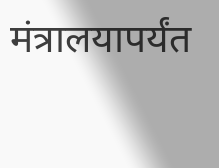मंत्रालयापर्यंत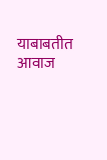याबाबतीत आवाज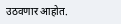उठवणार आहोत.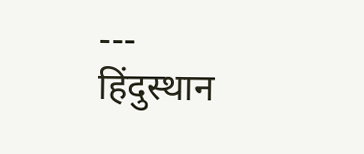---
हिंदुस्थान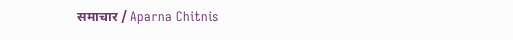समाचार / Aparna Chitnis